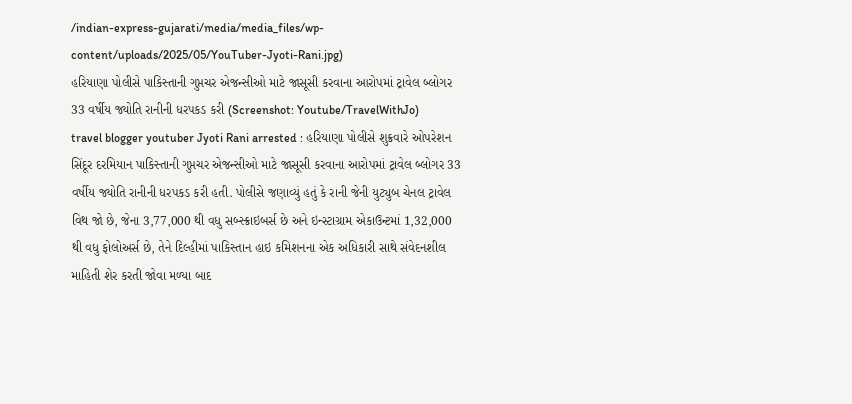/indian-express-gujarati/media/media_files/wp-content/uploads/2025/05/YouTuber-Jyoti-Rani.jpg)
હરિયાણા પોલીસે પાકિસ્તાની ગુપ્તચર એજન્સીઓ માટે જાસૂસી કરવાના આરોપમાં ટ્રાવેલ બ્લોગર 33 વર્ષીય જ્યોતિ રાનીની ધરપકડ કરી (Screenshot: Youtube/TravelWithJo)
travel blogger youtuber Jyoti Rani arrested : હરિયાણા પોલીસે શુક્રવારે ઓપરેશન સિંદૂર દરમિયાન પાકિસ્તાની ગુપ્તચર એજન્સીઓ માટે જાસૂસી કરવાના આરોપમાં ટ્રાવેલ બ્લોગર 33 વર્ષીય જ્યોતિ રાનીની ધરપકડ કરી હતી. પોલીસે જણાવ્યું હતું કે રાની જેની યુટ્યુબ ચેનલ ટ્રાવેલ વિથ જો છે, જેના 3,77,000 થી વધુ સબ્સ્ક્રાઇબર્સ છે અને ઇન્સ્ટાગ્રામ એકાઉન્ટમાં 1,32,000 થી વધુ ફોલોઅર્સ છે, તેને દિલ્હીમાં પાકિસ્તાન હાઇ કમિશનના એક અધિકારી સાથે સંવેદનશીલ માહિતી શેર કરતી જોવા મળ્યા બાદ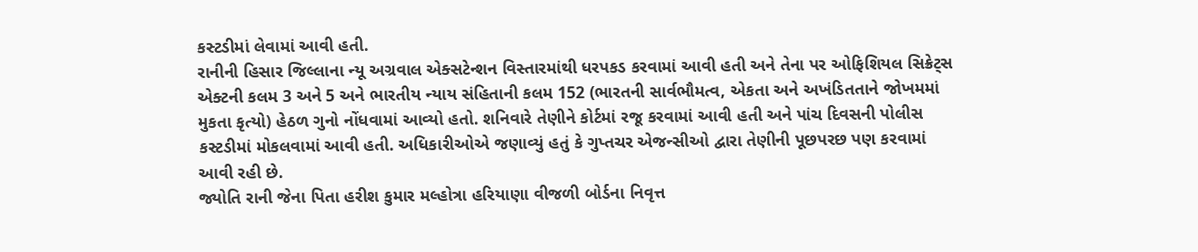કસ્ટડીમાં લેવામાં આવી હતી.
રાનીની હિસાર જિલ્લાના ન્યૂ અગ્રવાલ એક્સટેન્શન વિસ્તારમાંથી ધરપકડ કરવામાં આવી હતી અને તેના પર ઓફિશિયલ સિક્રેટ્સ એક્ટની કલમ 3 અને 5 અને ભારતીય ન્યાય સંહિતાની કલમ 152 (ભારતની સાર્વભૌમત્વ, એકતા અને અખંડિતતાને જોખમમાં મુકતા કૃત્યો) હેઠળ ગુનો નોંધવામાં આવ્યો હતો. શનિવારે તેણીને કોર્ટમાં રજૂ કરવામાં આવી હતી અને પાંચ દિવસની પોલીસ કસ્ટડીમાં મોકલવામાં આવી હતી. અધિકારીઓએ જણાવ્યું હતું કે ગુપ્તચર એજન્સીઓ દ્વારા તેણીની પૂછપરછ પણ કરવામાં આવી રહી છે.
જ્યોતિ રાની જેના પિતા હરીશ કુમાર મલ્હોત્રા હરિયાણા વીજળી બોર્ડના નિવૃત્ત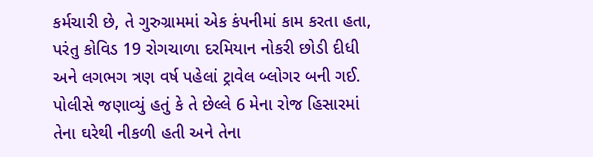કર્મચારી છે, તે ગુરુગ્રામમાં એક કંપનીમાં કામ કરતા હતા, પરંતુ કોવિડ 19 રોગચાળા દરમિયાન નોકરી છોડી દીધી અને લગભગ ત્રણ વર્ષ પહેલાં ટ્રાવેલ બ્લોગર બની ગઈ. પોલીસે જણાવ્યું હતું કે તે છેલ્લે 6 મેના રોજ હિસારમાં તેના ઘરેથી નીકળી હતી અને તેના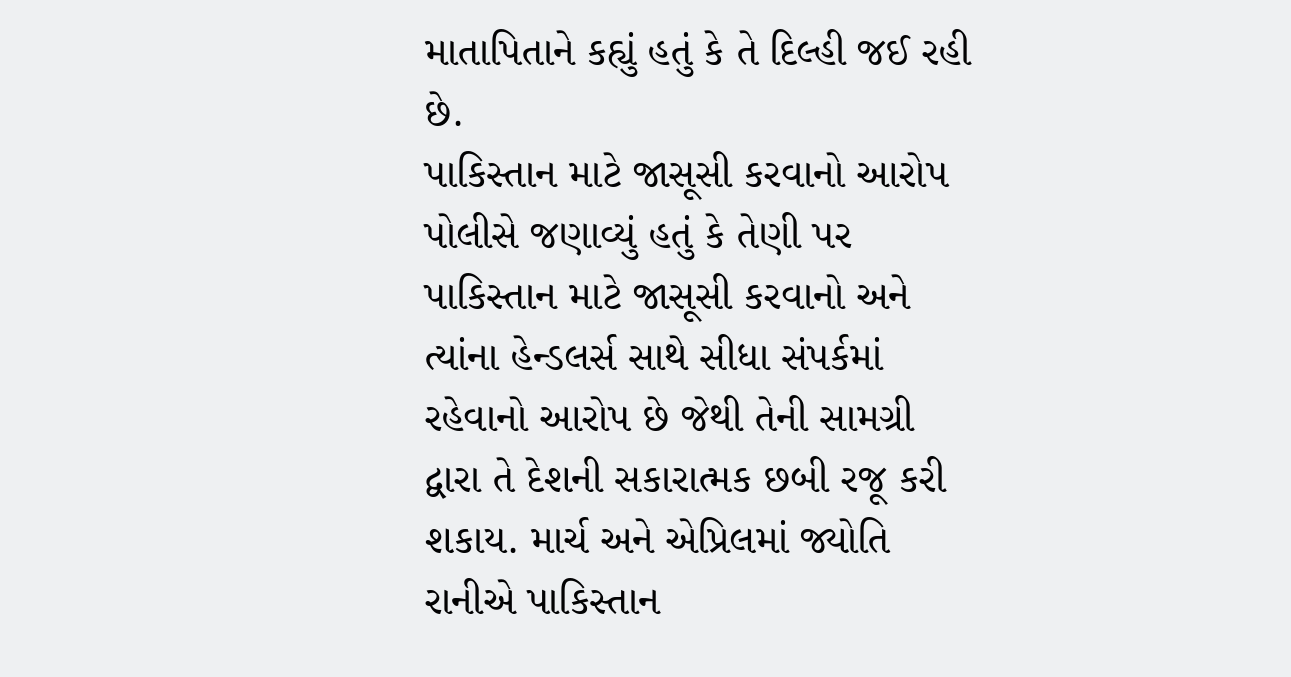માતાપિતાને કહ્યું હતું કે તે દિલ્હી જઈ રહી છે.
પાકિસ્તાન માટે જાસૂસી કરવાનો આરોપ
પોલીસે જણાવ્યું હતું કે તેણી પર પાકિસ્તાન માટે જાસૂસી કરવાનો અને ત્યાંના હેન્ડલર્સ સાથે સીધા સંપર્કમાં રહેવાનો આરોપ છે જેથી તેની સામગ્રી દ્વારા તે દેશની સકારાત્મક છબી રજૂ કરી શકાય. માર્ચ અને એપ્રિલમાં જ્યોતિ રાનીએ પાકિસ્તાન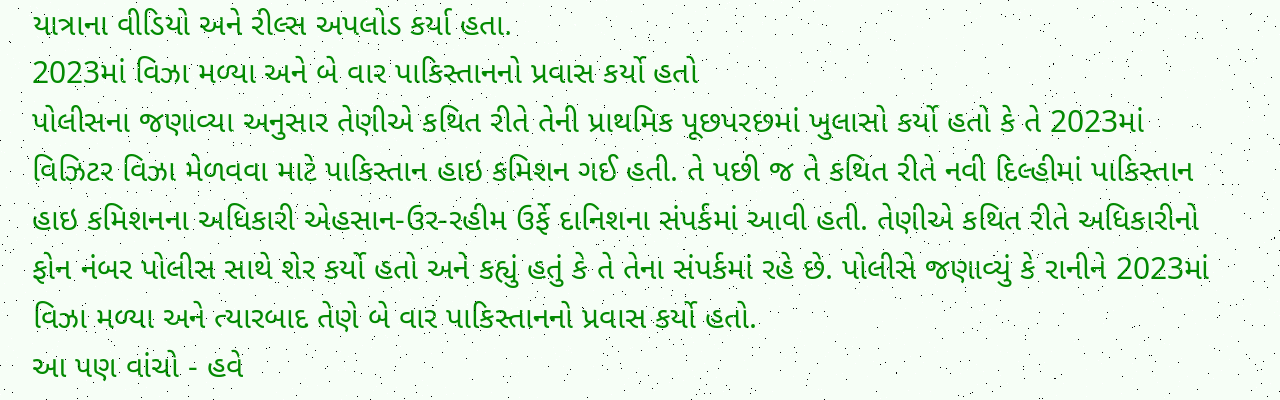યાત્રાના વીડિયો અને રીલ્સ અપલોડ કર્યા હતા.
2023માં વિઝા મળ્યા અને બે વાર પાકિસ્તાનનો પ્રવાસ કર્યો હતો
પોલીસના જણાવ્યા અનુસાર તેણીએ કથિત રીતે તેની પ્રાથમિક પૂછપરછમાં ખુલાસો કર્યો હતો કે તે 2023માં વિઝિટર વિઝા મેળવવા માટે પાકિસ્તાન હાઇ કમિશન ગઈ હતી. તે પછી જ તે કથિત રીતે નવી દિલ્હીમાં પાકિસ્તાન હાઇ કમિશનના અધિકારી એહસાન-ઉર-રહીમ ઉર્ફે દાનિશના સંપર્કમાં આવી હતી. તેણીએ કથિત રીતે અધિકારીનો ફોન નંબર પોલીસ સાથે શેર કર્યો હતો અને કહ્યું હતું કે તે તેના સંપર્કમાં રહે છે. પોલીસે જણાવ્યું કે રાનીને 2023માં વિઝા મળ્યા અને ત્યારબાદ તેણે બે વાર પાકિસ્તાનનો પ્રવાસ કર્યો હતો.
આ પણ વાંચો - હવે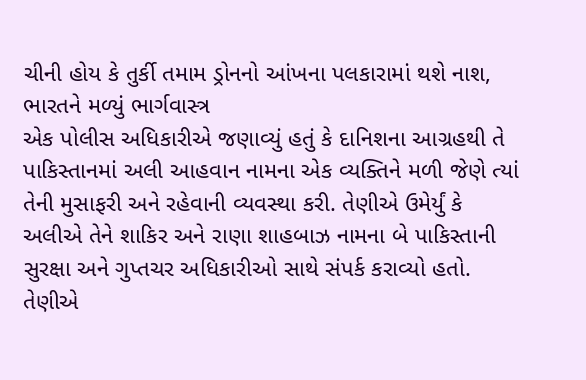ચીની હોય કે તુર્કી તમામ ડ્રોનનો આંખના પલકારામાં થશે નાશ, ભારતને મળ્યું ભાર્ગવાસ્ત્ર
એક પોલીસ અધિકારીએ જણાવ્યું હતું કે દાનિશના આગ્રહથી તે પાકિસ્તાનમાં અલી આહવાન નામના એક વ્યક્તિને મળી જેણે ત્યાં તેની મુસાફરી અને રહેવાની વ્યવસ્થા કરી. તેણીએ ઉમેર્યું કે અલીએ તેને શાકિર અને રાણા શાહબાઝ નામના બે પાકિસ્તાની સુરક્ષા અને ગુપ્તચર અધિકારીઓ સાથે સંપર્ક કરાવ્યો હતો. તેણીએ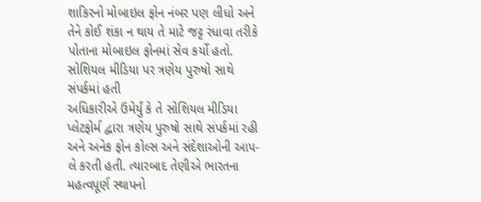શાકિરનો મોબાઇલ ફોન નંબર પણ લીધો અને તેને કોઈ શંકા ન થાય તે માટે જટ્ટ રંધાવા તરીકે પોતાના મોબાઇલ ફોનમાં સેવ કર્યો હતો.
સોશિયલ મીડિયા પર ત્રણેય પુરુષો સાથે સંપર્કમાં હતી
અધિકારીએ ઉમેર્યું કે તે સોશિયલ મીડિયા પ્લેટફોર્મ દ્વારા ત્રણેય પુરુષો સાથે સંપર્કમાં રહી અને અનેક ફોન કોલ્સ અને સંદેશાઓની આપ-લે કરતી હતી. ત્યારબાદ તેણીએ ભારતના મહત્વપૂર્ણ સ્થાપનો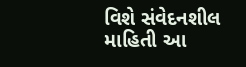વિશે સંવેદનશીલ માહિતી આ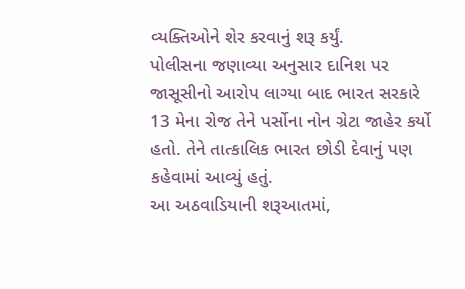વ્યક્તિઓને શેર કરવાનું શરૂ કર્યું.
પોલીસના જણાવ્યા અનુસાર દાનિશ પર જાસૂસીનો આરોપ લાગ્યા બાદ ભારત સરકારે 13 મેના રોજ તેને પર્સોના નોન ગ્રેટા જાહેર કર્યો હતો. તેને તાત્કાલિક ભારત છોડી દેવાનું પણ કહેવામાં આવ્યું હતું.
આ અઠવાડિયાની શરૂઆતમાં,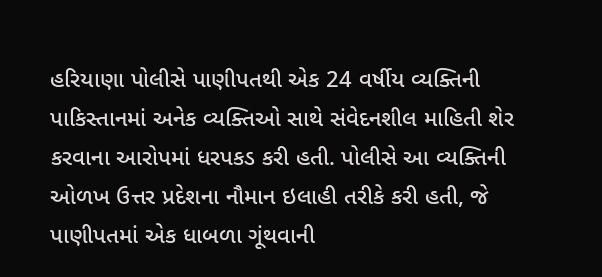હરિયાણા પોલીસે પાણીપતથી એક 24 વર્ષીય વ્યક્તિની પાકિસ્તાનમાં અનેક વ્યક્તિઓ સાથે સંવેદનશીલ માહિતી શેર કરવાના આરોપમાં ધરપકડ કરી હતી. પોલીસે આ વ્યક્તિની ઓળખ ઉત્તર પ્રદેશના નૌમાન ઇલાહી તરીકે કરી હતી, જે પાણીપતમાં એક ધાબળા ગૂંથવાની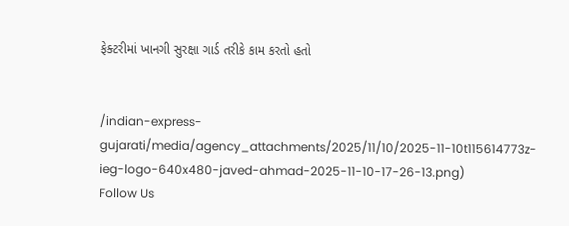ફેક્ટરીમાં ખાનગી સુરક્ષા ગાર્ડ તરીકે કામ કરતો હતો


/indian-express-gujarati/media/agency_attachments/2025/11/10/2025-11-10t115614773z-ieg-logo-640x480-javed-ahmad-2025-11-10-17-26-13.png)
Follow Us